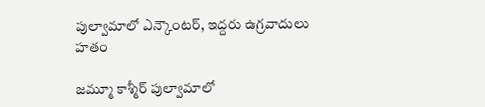పుల్వామాలో ఎన్కౌంటర్, ఇద్దరు ఉగ్రవాదులు హతం

జమ్మూ కాశ్మీర్ పుల్వామాలో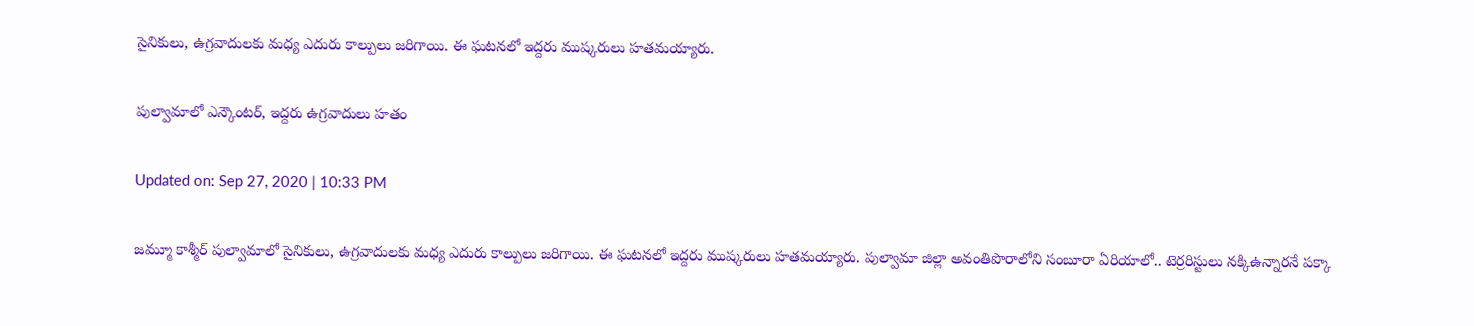సైనికులు, ఉగ్రవాదులకు మధ్య ఎదురు కాల్పులు జరిగాయి. ఈ ఘటనలో ఇద్దరు ముష్కరులు హతమయ్యారు.

పుల్వామాలో ఎన్కౌంటర్, ఇద్దరు ఉగ్రవాదులు హతం

Updated on: Sep 27, 2020 | 10:33 PM

జమ్మూ కాశ్మీర్ పుల్వామాలో సైనికులు, ఉగ్రవాదులకు మధ్య ఎదురు కాల్పులు జరిగాయి. ఈ ఘటనలో ఇద్దరు ముష్కరులు హతమయ్యారు. పుల్వామా జిల్లా అవంతిపొరాలోని సంబూరా ఏరియాలో.. టెర్రరిస్టులు నక్కిఉన్నారనే పక్కా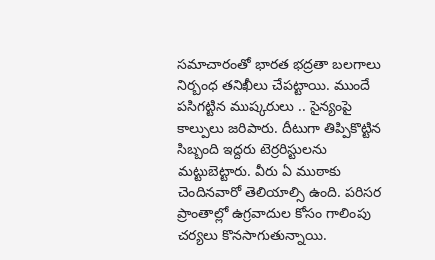సమాచారంతో భారత భద్రతా బలగాలు నిర్బంధ తనిఖీలు చేపట్టాయి. ముందే పసిగట్టిన ముష్కరులు .. సైన్యంపై కాల్పులు జరిపారు. దీటుగా తిప్పికొట్టిన సిబ్బంది ఇద్దరు టెర్రరిస్టులను మట్టుబెట్టారు. వీరు ఏ ముఠాకు చెందినవారో తెలియాల్సి ఉంది. పరిసర ప్రాంతాల్లో ఉగ్రవాదుల కోసం గాలింపు చర్యలు కొనసాగుతున్నాయి.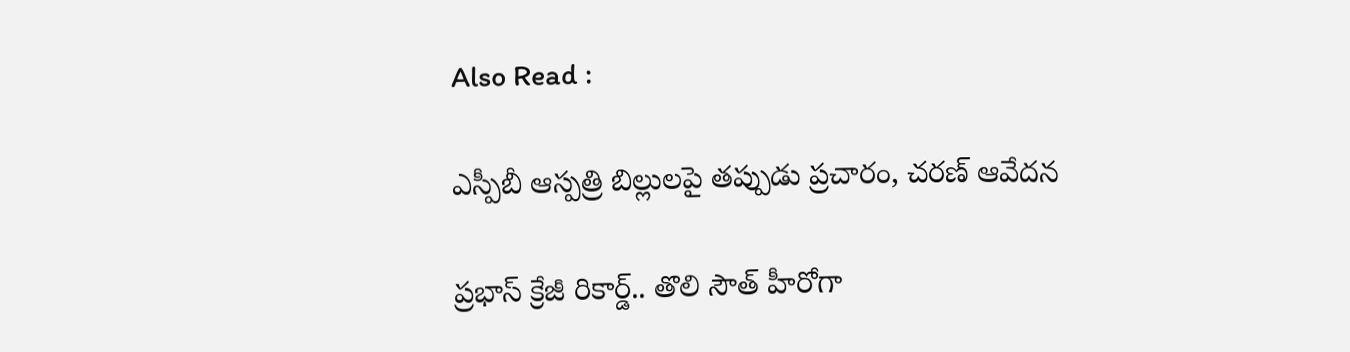Also Read :

ఎస్పీబీ ఆస్పత్రి బిల్లులపై తప్పుడు ప్రచారం, చరణ్ ఆవేదన

ప్రభాస్ క్రేజీ రికార్డ్.. తొలి సౌత్ హీరోగా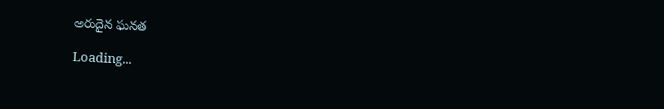అరుదైన ఘనత

Loading...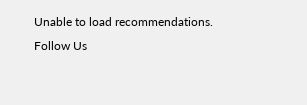Unable to load recommendations.
Follow Us